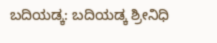ಬದಿಯಡ್ಕ: ಬದಿಯಡ್ಕ ಶ್ರೀನಿಧಿ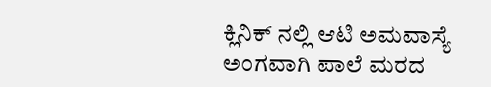ಕ್ಲಿನಿಕ್ ನಲ್ಲಿ ಆಟಿ ಅಮವಾಸ್ಯೆ ಅಂಗವಾಗಿ ಪಾಲೆ ಮರದ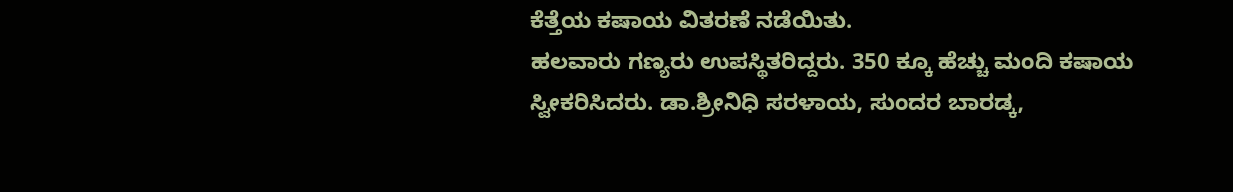ಕೆತ್ತೆಯ ಕಷಾಯ ವಿತರಣೆ ನಡೆಯಿತು.
ಹಲವಾರು ಗಣ್ಯರು ಉಪಸ್ಥಿತರಿದ್ದರು. 350 ಕ್ಕೂ ಹೆಚ್ಚು ಮಂದಿ ಕಷಾಯ ಸ್ವೀಕರಿಸಿದರು. ಡಾ.ಶ್ರೀನಿಧಿ ಸರಳಾಯ, ಸುಂದರ ಬಾರಡ್ಕ,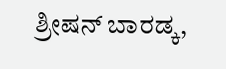ಶ್ರೀಷನ್ ಬಾರಡ್ಕ,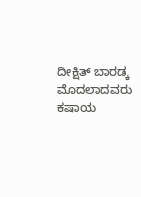ದೀಕ್ಷಿತ್ ಬಾರಡ್ಕ ಮೊದಲಾದವರು ಕಷಾಯ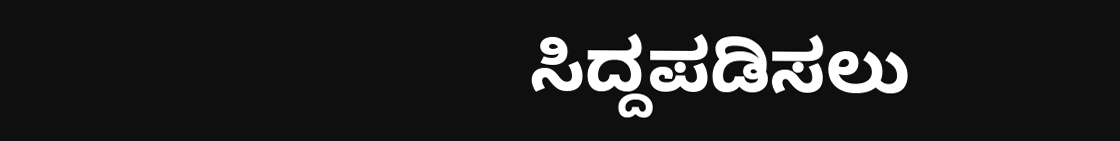ಸಿದ್ದಪಡಿಸಲು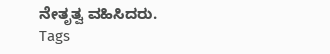ನೇತೃತ್ವ ವಹಿಸಿದರು.
Tags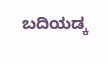ಬದಿಯಡ್ಕ